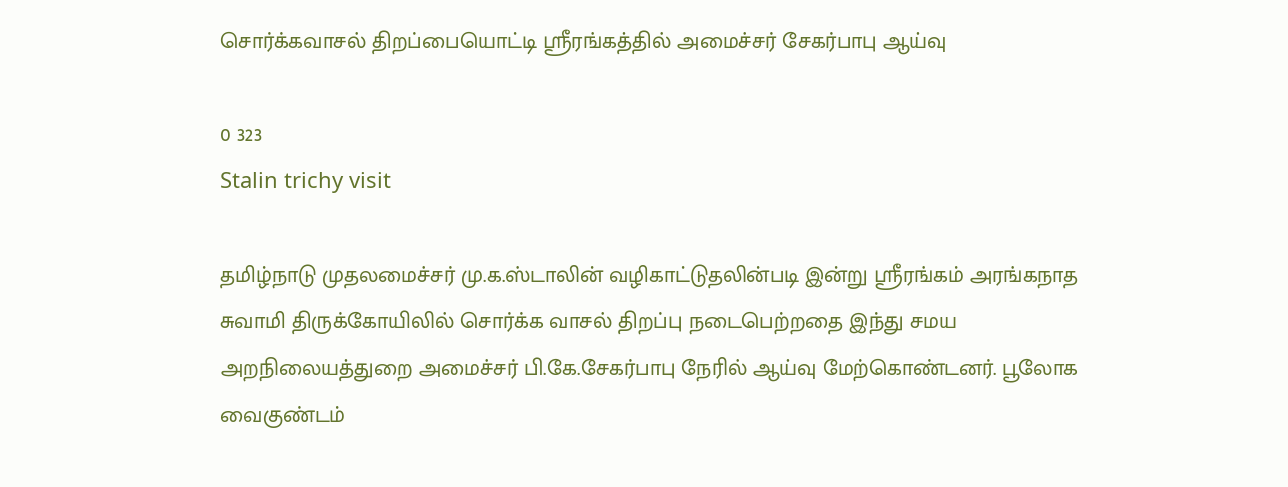சொர்க்கவாசல் திறப்பையொட்டி ஸ்ரீரங்கத்தில் அமைச்சர் சேகர்பாபு ஆய்வு

0 323
Stalin trichy visit

தமிழ்நாடு முதலமைச்சர் மு.க.ஸ்டாலின் வழிகாட்டுதலின்படி இன்று ஸ்ரீரங்கம் அரங்கநாத சுவாமி திருக்கோயிலில் சொர்க்க வாசல் திறப்பு நடைபெற்றதை இந்து சமய அறநிலையத்துறை அமைச்சர் பி.கே.சேகர்பாபு நேரில் ஆய்வு மேற்கொண்டனர். பூலோக வைகுண்டம்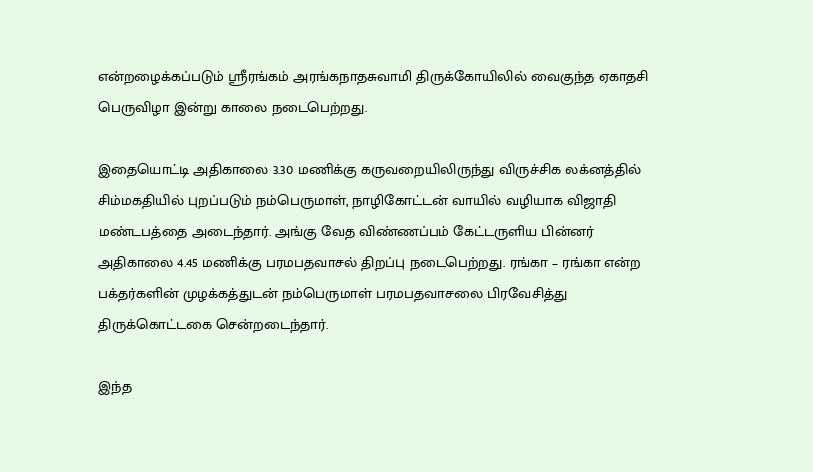என்றழைக்கப்படும் ஸ்ரீரங்கம் அரங்கநாதசுவாமி திருக்கோயிலில் வைகுந்த ஏகாதசி பெருவிழா இன்று காலை நடைபெற்றது.

இதையொட்டி அதிகாலை 3.30 மணிக்கு கருவறையிலிருந்து விருச்சிக லக்னத்தில் சிம்மகதியில் புறப்படும் நம்பெருமாள், நாழிகோட்டன் வாயில் வழியாக விஜாதி மண்டபத்தை அடைந்தார். அங்கு வேத விண்ணப்பம் கேட்டருளிய பின்னர் அதிகாலை 4.45 மணிக்கு பரமபதவாசல் திறப்பு நடைபெற்றது. ரங்கா – ரங்கா என்ற பக்தர்களின் முழக்கத்துடன் நம்பெருமாள் பரமபதவாசலை பிரவேசித்து திருக்கொட்டகை சென்றடைந்தார்.

இந்த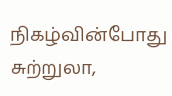நிகழ்வின்போது சுற்றுலா,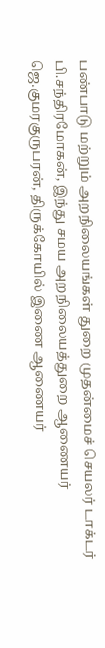பண்பாடு மற்றும் அறநிலையங்கள் துறை முதன்மைச் செயலர் டாக்டர் பி.சந்திரமோகன், இந்து சமய அறநிலையத்துறை ஆணையர் ஜெ.குமரகுருபரன், திருக்கோயில் இணை ஆணையர்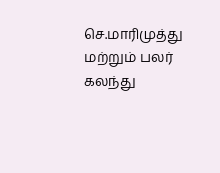செ.மாரிமுத்து மற்றும் பலர் கலந்து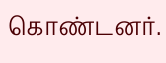கொண்டனர்.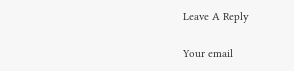Leave A Reply

Your email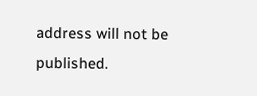address will not be published.